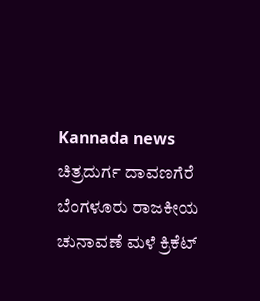Kannada news ಚಿತ್ರದುರ್ಗ ದಾವಣಗೆರೆ ಬೆಂಗಳೂರು ರಾಜಕೀಯ ಚುನಾವಣೆ ಮಳೆ ಕ್ರಿಕೆಟ್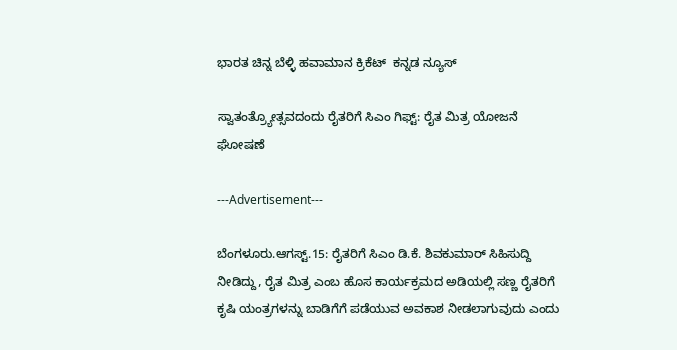ಭಾರತ ಚಿನ್ನ ಬೆಳ್ಳಿ ಹವಾಮಾನ ಕ್ರಿಕೆಟ್  ಕನ್ನಡ ನ್ಯೂಸ್

ಸ್ವಾತಂತ್ರ್ಯೋತ್ಸವದಂದು ರೈತರಿಗೆ ಸಿಎಂ ಗಿಫ್ಟ್: ರೈತ ಮಿತ್ರ ಯೋಜನೆ ಘೋಷಣೆ

---Advertisement---

ಬೆಂಗಳೂರು.ಆಗಸ್ಟ್.15: ರೈತರಿಗೆ ಸಿಎಂ ಡಿ.ಕೆ. ಶಿವಕುಮಾರ್ ಸಿಹಿಸುದ್ದಿ ನೀಡಿದ್ದು, ರೈತ ಮಿತ್ರ ಎಂಬ ಹೊಸ ಕಾರ್ಯಕ್ರಮದ ಅಡಿಯಲ್ಲಿ ಸಣ್ಣ ರೈತರಿಗೆ ಕೃಷಿ ಯಂತ್ರಗಳನ್ನು ಬಾಡಿಗೆಗೆ ಪಡೆಯುವ ಅವಕಾಶ ನೀಡಲಾಗುವುದು ಎಂದು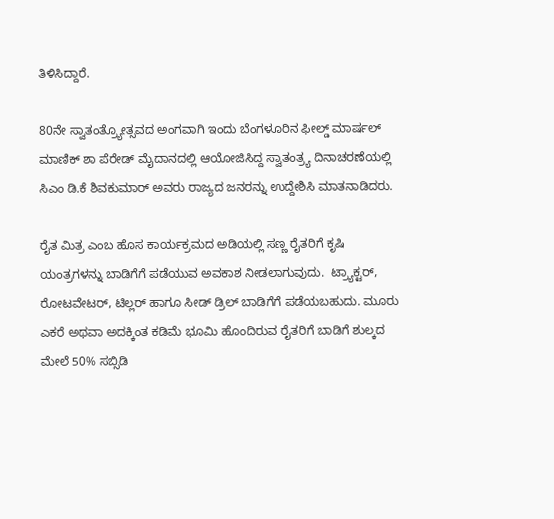ತಿಳಿಸಿದ್ದಾರೆ.

80ನೇ ಸ್ವಾತಂತ್ರ್ಯೋತ್ಸವದ ಅಂಗವಾಗಿ ಇಂದು ಬೆಂಗಳೂರಿನ ಫೀಲ್ಡ್ ಮಾರ್ಷಲ್ ಮಾಣಿಕ್ ಶಾ ಪೆರೇಡ್ ಮೈದಾನದಲ್ಲಿ ಆಯೋಜಿಸಿದ್ದ ಸ್ವಾತಂತ್ರ್ಯ ದಿನಾಚರಣೆಯಲ್ಲಿ ಸಿಎಂ ಡಿ.ಕೆ ಶಿವಕುಮಾರ್ ಅವರು ರಾಜ್ಯದ ಜನರನ್ನು ಉದ್ದೇಶಿಸಿ ಮಾತನಾಡಿದರು.

ರೈತ ಮಿತ್ರ ಎಂಬ ಹೊಸ ಕಾರ್ಯಕ್ರಮದ ಅಡಿಯಲ್ಲಿ ಸಣ್ಣ ರೈತರಿಗೆ ಕೃಷಿ ಯಂತ್ರಗಳನ್ನು ಬಾಡಿಗೆಗೆ ಪಡೆಯುವ ಅವಕಾಶ ನೀಡಲಾಗುವುದು.  ಟ್ರ್ಯಾಕ್ಟರ್, ರೋಟವೇಟರ್, ಟಿಲ್ಲರ್ ಹಾಗೂ ಸೀಡ್ ಡ್ರಿಲ್ ಬಾಡಿಗೆಗೆ ಪಡೆಯಬಹುದು. ಮೂರು ಎಕರೆ ಅಥವಾ ಅದಕ್ಕಿಂತ ಕಡಿಮೆ ಭೂಮಿ ಹೊಂದಿರುವ ರೈತರಿಗೆ ಬಾಡಿಗೆ ಶುಲ್ಕದ ಮೇಲೆ 50% ಸಬ್ಸಿಡಿ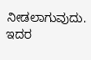ನೀಡಲಾಗುವುದು. ಇದರ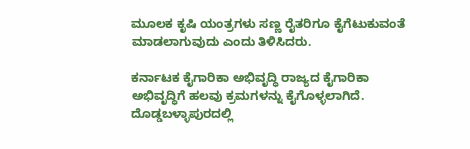ಮೂಲಕ ಕೃಷಿ ಯಂತ್ರಗಳು ಸಣ್ಣ ರೈತರಿಗೂ ಕೈಗೆಟುಕುವಂತೆ ಮಾಡಲಾಗುವುದು ಎಂದು ತಿಳಿಸಿದರು.

ಕರ್ನಾಟಕ ಕೈಗಾರಿಕಾ ಅಭಿವೃದ್ಧಿ ರಾಜ್ಯದ ಕೈಗಾರಿಕಾ ಅಭಿವೃದ್ಧಿಗೆ ಹಲವು ಕ್ರಮಗಳನ್ನು ಕೈಗೊಳ್ಳಲಾಗಿದೆ. ದೊಡ್ಡಬಳ್ಳಾಪುರದಲ್ಲಿ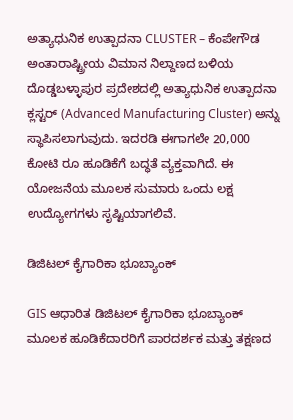ಅತ್ಯಾಧುನಿಕ ಉತ್ಪಾದನಾ CLUSTER – ಕೆಂಪೇಗೌಡ ಅಂತಾರಾಷ್ಟ್ರೀಯ ವಿಮಾನ ನಿಲ್ದಾಣದ ಬಳಿಯ ದೊಡ್ಡಬಳ್ಳಾಪುರ ಪ್ರದೇಶದಲ್ಲಿ ಅತ್ಯಾಧುನಿಕ ಉತ್ಪಾದನಾ ಕ್ಲಸ್ಟರ್‌ (Advanced Manufacturing Cluster) ಅನ್ನು ಸ್ಥಾಪಿಸಲಾಗುವುದು. ಇದರಡಿ ಈಗಾಗಲೇ 20,000 ಕೋಟಿ ರೂ ಹೂಡಿಕೆಗೆ ಬದ್ಧತೆ ವ್ಯಕ್ತವಾಗಿದೆ. ಈ ಯೋಜನೆಯ ಮೂಲಕ ಸುಮಾರು ಒಂದು ಲಕ್ಷ ಉದ್ಯೋಗಗಳು ಸೃಷ್ಟಿಯಾಗಲಿವೆ.

ಡಿಜಿಟಲ್ ಕೈಗಾರಿಕಾ ಭೂಬ್ಯಾಂಕ್

GIS ಆಧಾರಿತ ಡಿಜಿಟಲ್ ಕೈಗಾರಿಕಾ ಭೂಬ್ಯಾಂಕ್ ಮೂಲಕ ಹೂಡಿಕೆದಾರರಿಗೆ ಪಾರದರ್ಶಕ ಮತ್ತು ತಕ್ಷಣದ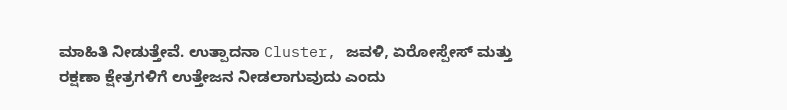ಮಾಹಿತಿ ನೀಡುತ್ತೇವೆ. ಉತ್ಪಾದನಾ Cluster, ಜವಳಿ, ಏರೋಸ್ಪೇಸ್ ಮತ್ತು ರಕ್ಷಣಾ ಕ್ಷೇತ್ರಗಳಿಗೆ ಉತ್ತೇಜನ ನೀಡಲಾಗುವುದು ಎಂದು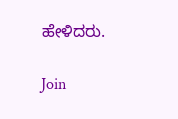ಹೇಳಿದರು.

Join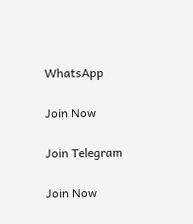WhatsApp

Join Now

Join Telegram

Join Now